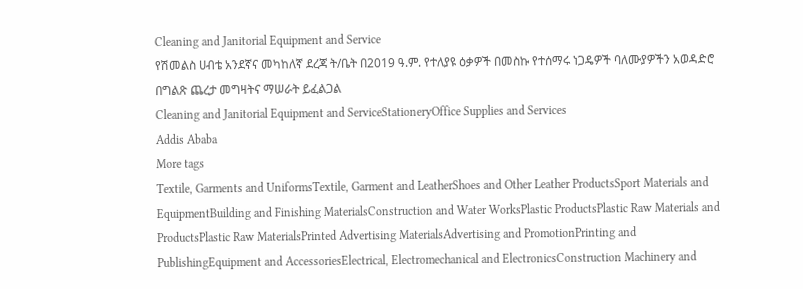Cleaning and Janitorial Equipment and Service
የሽመልስ ሀብቴ አንደኛና መካከለኛ ደረጃ ት/ቤት በ2019 ዓ.ም. የተለያዩ ዕቃዎች በመስኩ የተሰማሩ ነጋዴዎች ባለሙያዎችን አወዳድሮ በግልጽ ጨረታ መግዛትና ማሠራት ይፈልጋል
Cleaning and Janitorial Equipment and ServiceStationeryOffice Supplies and Services
Addis Ababa
More tags
Textile, Garments and UniformsTextile, Garment and LeatherShoes and Other Leather ProductsSport Materials and EquipmentBuilding and Finishing MaterialsConstruction and Water WorksPlastic ProductsPlastic Raw Materials and ProductsPlastic Raw MaterialsPrinted Advertising MaterialsAdvertising and PromotionPrinting and PublishingEquipment and AccessoriesElectrical, Electromechanical and ElectronicsConstruction Machinery and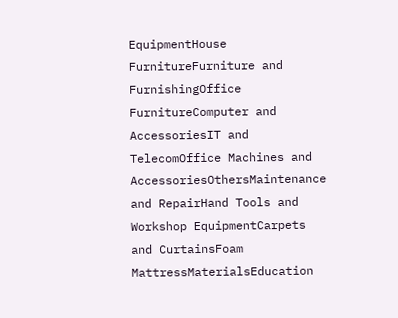EquipmentHouse FurnitureFurniture and FurnishingOffice FurnitureComputer and AccessoriesIT and TelecomOffice Machines and AccessoriesOthersMaintenance and RepairHand Tools and Workshop EquipmentCarpets and CurtainsFoam MattressMaterialsEducation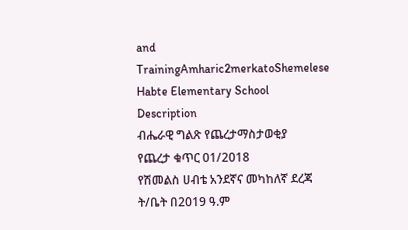and TrainingAmharic2merkatoShemelese Habte Elementary School
Description
ብሔራዊ ግልጽ የጨረታማስታወቂያ
የጨረታ ቁጥር 01/2018
የሽመልስ ሀብቴ አንደኛና መካከለኛ ደረጃ ት/ቤት በ2019 ዓ.ም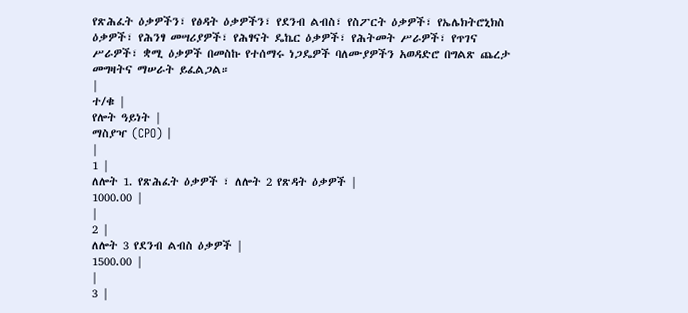የጽሕፈት ዕቃዎችን፣ የፅዳት ዕቃዎችን፣ የደንብ ልብስ፣ የስፖርት ዕቃዎች፣ የኤሌክትሮኒክስ ዕቃዎች፣ የሕንፃ መሣሪያዎች፣ የሕፃናት ዴኬር ዕቃዎች፣ የሕትመት ሥራዎች፣ የጥገና ሥራዎች፣ ቋሚ ዕቃዎች በመስኩ የተሰማሩ ነጋዴዎች ባለሙያዎችን አወዳድሮ በግልጽ ጨረታ መግዛትና ማሠራት ይፈልጋል።
|
ተ/ቁ |
የሎት ዓይነት |
ማስያዣ (CPO) |
|
1 |
ለሎት 1. የጽሕፈት ዕቃዎች ፣ ለሎት 2 የጽዳት ዕቃዎች |
1000.00 |
|
2 |
ለሎት 3 የደንብ ልብስ ዕቃዎች |
1500.00 |
|
3 |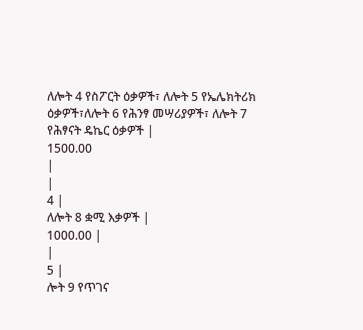ለሎት 4 የስፖርት ዕቃዎች፣ ለሎት 5 የኤሌክትሪክ ዕቃዎች፣ለሎት 6 የሕንፃ መሣሪያዎች፣ ለሎት 7 የሕፃናት ዴኬር ዕቃዎች |
1500.00
|
|
4 |
ለሎት 8 ቋሚ እቃዎች |
1000.00 |
|
5 |
ሎት 9 የጥገና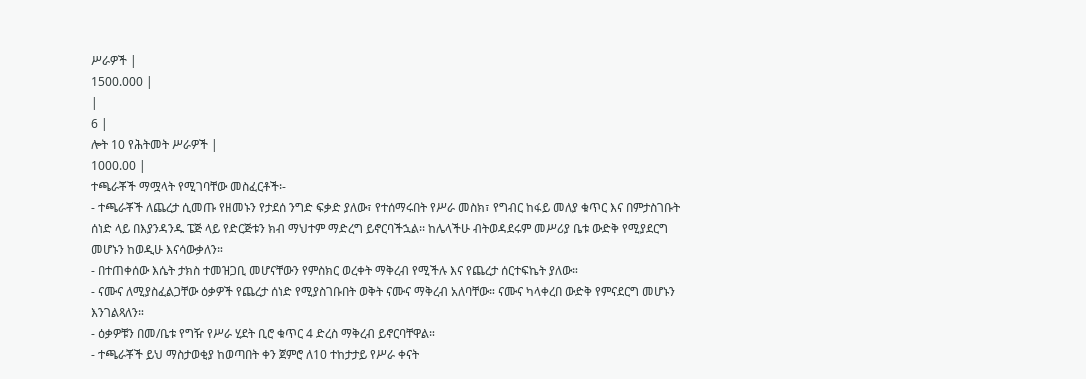ሥራዎች |
1500.000 |
|
6 |
ሎት 10 የሕትመት ሥራዎች |
1000.00 |
ተጫራቾች ማሟላት የሚገባቸው መስፈርቶች፡-
- ተጫራቾች ለጨረታ ሲመጡ የዘመኑን የታደሰ ንግድ ፍቃድ ያለው፣ የተሰማሩበት የሥራ መስክ፣ የግብር ከፋይ መለያ ቁጥር እና በምታስገቡት ሰነድ ላይ በእያንዳንዱ ፔጅ ላይ የድርጅቱን ክብ ማህተም ማድረግ ይኖርባችኋል፡፡ ከሌላችሁ ብትወዳደሩም መሥሪያ ቤቱ ውድቅ የሚያደርግ መሆኑን ከወዲሁ እናሳውቃለን።
- በተጠቀሰው እሴት ታክስ ተመዝጋቢ መሆናቸውን የምስክር ወረቀት ማቅረብ የሚችሉ እና የጨረታ ሰርተፍኬት ያለው።
- ናሙና ለሚያስፈልጋቸው ዕቃዎች የጨረታ ሰነድ የሚያስገቡበት ወቅት ናሙና ማቅረብ አለባቸው። ናሙና ካላቀረበ ውድቅ የምናደርግ መሆኑን እንገልጻለን።
- ዕቃዎቹን በመ/ቤቱ የግዥ የሥራ ሂደት ቢሮ ቁጥር 4 ድረስ ማቅረብ ይኖርባቸዋል።
- ተጫራቾች ይህ ማስታወቂያ ከወጣበት ቀን ጀምሮ ለ10 ተከታታይ የሥራ ቀናት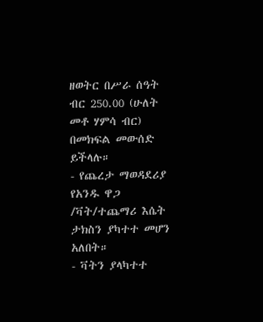ዘወትር በሥራ ሰዓት ብር 250.00 (ሁለት መቶ ሃምሳ ብር) በመክፍል መውሰድ ይችላሉ።
- የጨረታ ማወዳደሪያ የአንዱ ዋጋ /ቫት/ተጨማሪ እሴት ታክስን ያካተተ መሆን አለበት።
- ቫትን ያላካተተ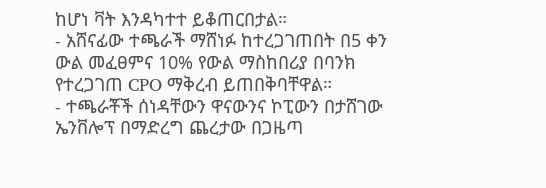ከሆነ ቫት እንዳካተተ ይቆጠርበታል።
- አሸናፊው ተጫራች ማሸነፉ ከተረጋገጠበት በ5 ቀን ውል መፈፀምና 10% የውል ማስከበሪያ በባንክ የተረጋገጠ CPO ማቅረብ ይጠበቅባቸዋል።
- ተጫራቾች ሰነዳቸውን ዋናውንና ኮፒውን በታሸገው ኤንቨሎፕ በማድረግ ጨረታው በጋዜጣ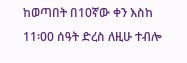ከወጣበት በ10ኛው ቀን እስከ 11፡00 ሰዓት ድረስ ለዚሁ ተብሎ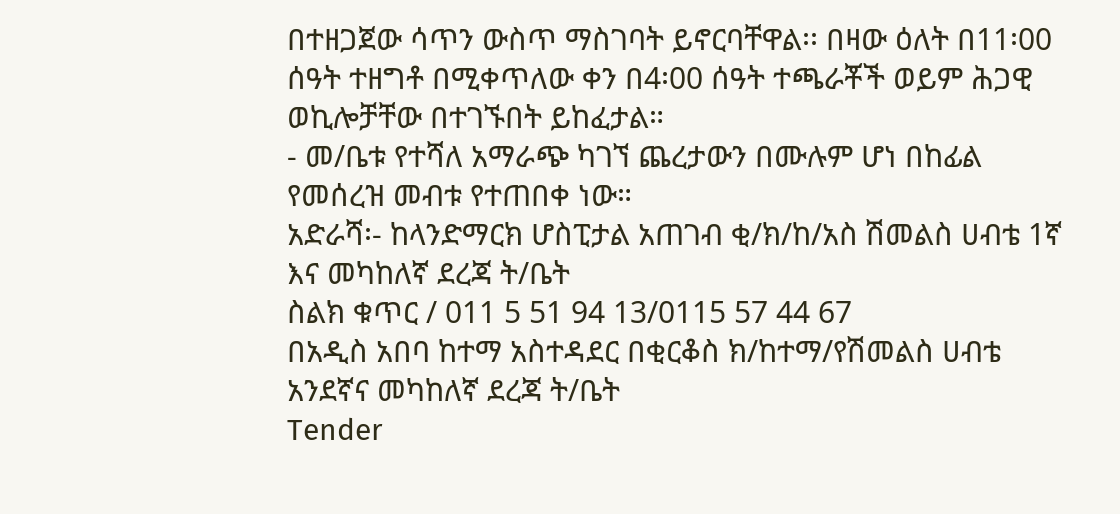በተዘጋጀው ሳጥን ውስጥ ማስገባት ይኖርባቸዋል፡፡ በዛው ዕለት በ11፡00 ሰዓት ተዘግቶ በሚቀጥለው ቀን በ4፡00 ሰዓት ተጫራቾች ወይም ሕጋዊ ወኪሎቻቸው በተገኙበት ይከፈታል።
- መ/ቤቱ የተሻለ አማራጭ ካገኘ ጨረታውን በሙሉም ሆነ በከፊል የመሰረዝ መብቱ የተጠበቀ ነው።
አድራሻ፡- ከላንድማርክ ሆስፒታል አጠገብ ቂ/ክ/ከ/አስ ሽመልስ ሀብቴ 1ኛ እና መካከለኛ ደረጃ ት/ቤት
ስልክ ቁጥር / 011 5 51 94 13/0115 57 44 67
በአዲስ አበባ ከተማ አስተዳደር በቂርቆስ ክ/ከተማ/የሽመልስ ሀብቴ አንደኛና መካከለኛ ደረጃ ት/ቤት
Tender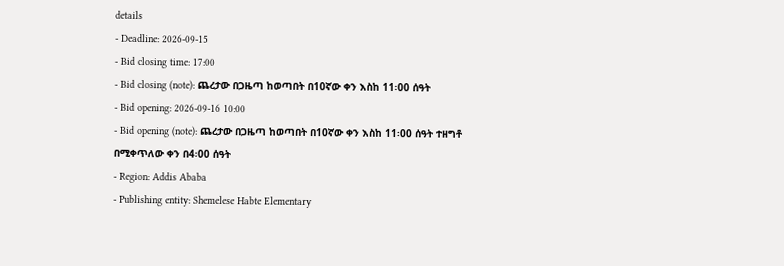details
- Deadline: 2026-09-15
- Bid closing time: 17:00
- Bid closing (note): ጨረታው በጋዜጣ ከወጣበት በ10ኛው ቀን እስከ 11፡00 ሰዓት
- Bid opening: 2026-09-16 10:00
- Bid opening (note): ጨረታው በጋዜጣ ከወጣበት በ10ኛው ቀን እስከ 11፡00 ሰዓት ተዘግቶ በሚቀጥለው ቀን በ4፡00 ሰዓት
- Region: Addis Ababa
- Publishing entity: Shemelese Habte Elementary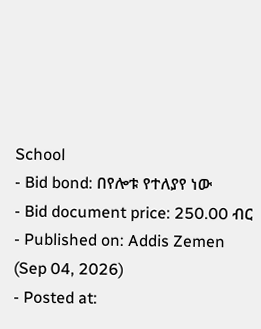School
- Bid bond: በየሎቱ የተለያየ ነው
- Bid document price: 250.00 ብር
- Published on: Addis Zemen (Sep 04, 2026)
- Posted at: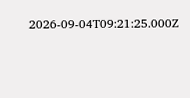2026-09-04T09:21:25.000Z